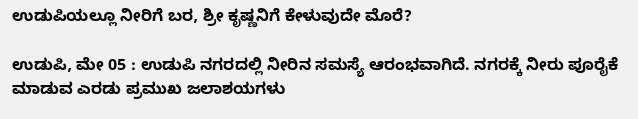ಉಡುಪಿಯಲ್ಲೂ ನೀರಿಗೆ ಬರ, ಶ್ರೀ ಕೃಷ್ಣನಿಗೆ ಕೇಳುವುದೇ ಮೊರೆ?

ಉಡುಪಿ, ಮೇ 05 : ಉಡುಪಿ ನಗರದಲ್ಲಿ ನೀರಿನ ಸಮಸ್ಯೆ ಆರಂಭವಾಗಿದೆ. ನಗರಕ್ಕೆ ನೀರು ಪೂರೈಕೆ ಮಾಡುವ ಎರಡು ಪ್ರಮುಖ ಜಲಾಶಯಗಳು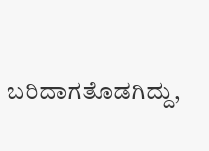ಬರಿದಾಗತೊಡಗಿದ್ದು,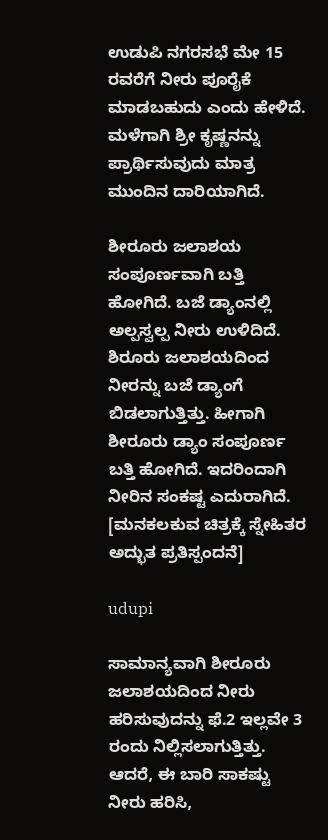ಉಡುಪಿ ನಗರಸಭೆ ಮೇ 15 ರವರೆಗೆ ನೀರು ಪೂರೈಕೆ ಮಾಡಬಹುದು ಎಂದು ಹೇಳಿದೆ. ಮಳೆಗಾಗಿ ಶ್ರೀ ಕೃಷ್ಣನನ್ನು ಪ್ರಾರ್ಥಿಸುವುದು ಮಾತ್ರ ಮುಂದಿನ ದಾರಿಯಾಗಿದೆ.

ಶೀರೂರು ಜಲಾಶಯ ಸಂಪೂರ್ಣವಾಗಿ ಬತ್ತಿ ಹೋಗಿದೆ. ಬಜೆ ಡ್ಯಾಂನಲ್ಲಿ ಅಲ್ಪಸ್ವಲ್ಪ ನೀರು ಉಳಿದಿದೆ. ಶಿರೂರು ಜಲಾಶಯದಿಂದ ನೀರನ್ನು ಬಜೆ ಡ್ಯಾಂಗೆ ಬಿಡಲಾಗುತ್ತಿತ್ತು. ಹೀಗಾಗಿ ಶೀರೂರು ಡ್ಯಾಂ ಸಂಪೂರ್ಣ ಬತ್ತಿ ಹೋಗಿದೆ. ಇದರಿಂದಾಗಿ ನೀರಿನ ಸಂಕಷ್ಟ ಎದುರಾಗಿದೆ. [ಮನಕಲಕುವ ಚಿತ್ರಕ್ಕೆ ಸ್ನೇಹಿತರ ಅದ್ಭುತ ಪ್ರತಿಸ್ಪಂದನೆ]

udupi

ಸಾಮಾನ್ಯವಾಗಿ ಶೀರೂರು ಜಲಾಶಯದಿಂದ ನೀರು ಹರಿಸುವುದನ್ನು ಫೆ.2 ಇಲ್ಲವೇ 3 ರಂದು ನಿಲ್ಲಿಸಲಾಗುತ್ತಿತ್ತು. ಆದರೆ, ಈ ಬಾರಿ ಸಾಕಷ್ಟು ನೀರು ಹರಿಸಿ,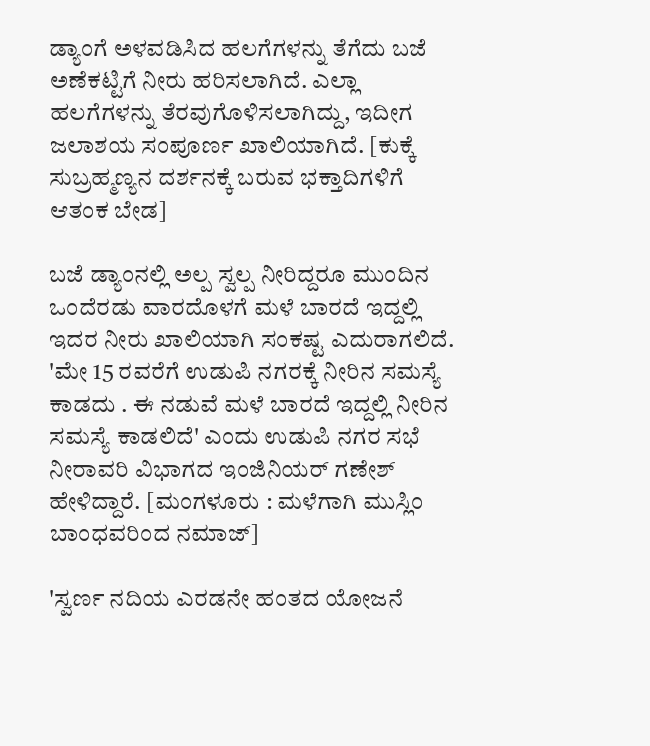ಡ್ಯಾಂಗೆ ಅಳವಡಿಸಿದ ಹಲಗೆಗಳನ್ನು ತೆಗೆದು ಬಜೆ ಅಣೆಕಟ್ಟಿಗೆ ನೀರು ಹರಿಸಲಾಗಿದೆ. ಎಲ್ಲಾ ಹಲಗೆಗಳನ್ನು ತೆರವುಗೊಳಿಸಲಾಗಿದ್ದು, ಇದೀಗ ಜಲಾಶಯ ಸಂಪೂರ್ಣ ಖಾಲಿಯಾಗಿದೆ. [ಕುಕ್ಕೆ ಸುಬ್ರಹ್ಮಣ್ಯನ ದರ್ಶನಕ್ಕೆ ಬರುವ ಭಕ್ತಾದಿಗಳಿಗೆ ಆತಂಕ ಬೇಡ]

ಬಜೆ ಡ್ಯಾಂನಲ್ಲಿ ಅಲ್ಪ ಸ್ವಲ್ಪ ನೀರಿದ್ದರೂ ಮುಂದಿನ ಒಂದೆರಡು ವಾರದೊಳಗೆ ಮಳೆ ಬಾರದೆ ಇದ್ದಲ್ಲಿ ಇದರ ನೀರು ಖಾಲಿಯಾಗಿ ಸಂಕಷ್ಟ ಎದುರಾಗಲಿದೆ. 'ಮೇ 15 ರವರೆಗೆ ಉಡುಪಿ ನಗರಕ್ಕೆ ನೀರಿನ ಸಮಸ್ಯೆ ಕಾಡದು . ಈ ನಡುವೆ ಮಳೆ ಬಾರದೆ ಇದ್ದಲ್ಲಿ ನೀರಿನ ಸಮಸ್ಯೆ ಕಾಡಲಿದೆ' ಎಂದು ಉಡುಪಿ ನಗರ ಸಭೆ ನೀರಾವರಿ ವಿಭಾಗದ ಇಂಜಿನಿಯರ್ ಗಣೇಶ್ ಹೇಳಿದ್ದಾರೆ. [ಮಂಗಳೂರು : ಮಳೆಗಾಗಿ ಮುಸ್ಲಿಂ ಬಾಂಧವರಿಂದ ನಮಾಜ್]

'ಸ್ವರ್ಣ ನದಿಯ ಎರಡನೇ ಹಂತದ ಯೋಜನೆ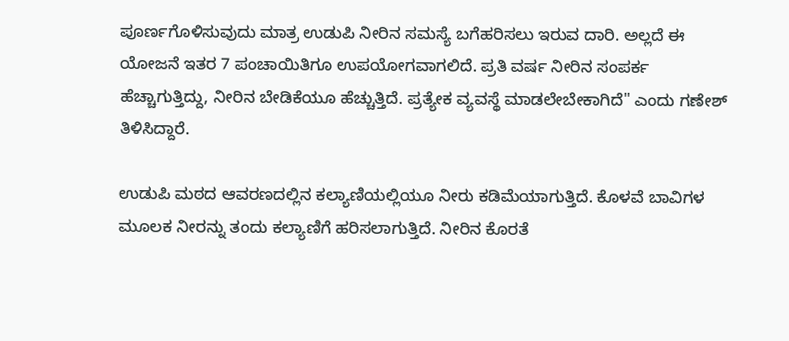ಪೂರ್ಣಗೊಳಿಸುವುದು ಮಾತ್ರ ಉಡುಪಿ ನೀರಿನ ಸಮಸ್ಯೆ ಬಗೆಹರಿಸಲು ಇರುವ ದಾರಿ. ಅಲ್ಲದೆ ಈ ಯೋಜನೆ ಇತರ 7 ಪಂಚಾಯಿತಿಗೂ ಉಪಯೋಗವಾಗಲಿದೆ. ಪ್ರತಿ ವರ್ಷ ನೀರಿನ ಸಂಪರ್ಕ ಹೆಚ್ಚಾಗುತ್ತಿದ್ದು, ನೀರಿನ ಬೇಡಿಕೆಯೂ ಹೆಚ್ಚುತ್ತಿದೆ. ಪ್ರತ್ಯೇಕ ವ್ಯವಸ್ಥೆ ಮಾಡಲೇಬೇಕಾಗಿದೆ" ಎಂದು ಗಣೇಶ್ ತಿಳಿಸಿದ್ದಾರೆ.

ಉಡುಪಿ ಮಠದ ಆವರಣದಲ್ಲಿನ ಕಲ್ಯಾಣಿಯಲ್ಲಿಯೂ ನೀರು ಕಡಿಮೆಯಾಗುತ್ತಿದೆ. ಕೊಳವೆ ಬಾವಿಗಳ ಮೂಲಕ ನೀರನ್ನು ತಂದು ಕಲ್ಯಾಣಿಗೆ ಹರಿಸಲಾಗುತ್ತಿದೆ. ನೀರಿನ ಕೊರತೆ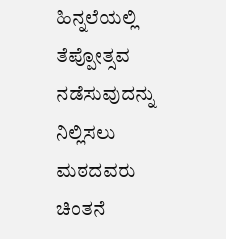ಹಿನ್ನಲೆಯಲ್ಲಿ ತೆಪ್ಪೋತ್ಸವ ನಡೆಸುವುದನ್ನು ನಿಲ್ಲಿಸಲು ಮಠದವರು ಚಿಂತನೆ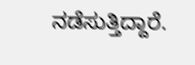ನಡೆಸುತ್ತಿದ್ದಾರೆ.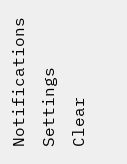Notifications
Settings
Clear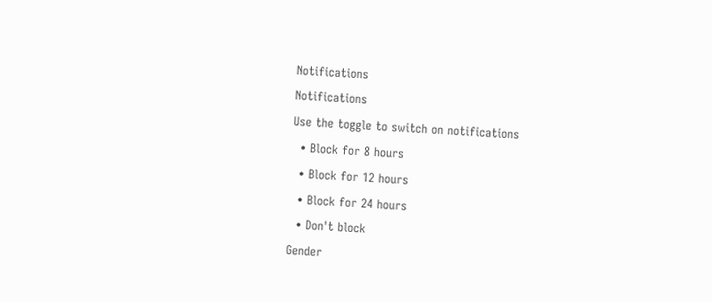Notifications
Notifications
Use the toggle to switch on notifications
  • Block for 8 hours
  • Block for 12 hours
  • Block for 24 hours
  • Don't block
Gender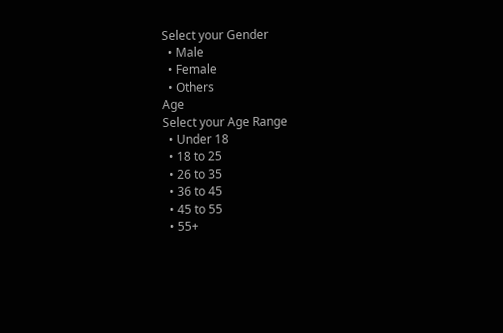Select your Gender
  • Male
  • Female
  • Others
Age
Select your Age Range
  • Under 18
  • 18 to 25
  • 26 to 35
  • 36 to 45
  • 45 to 55
  • 55+